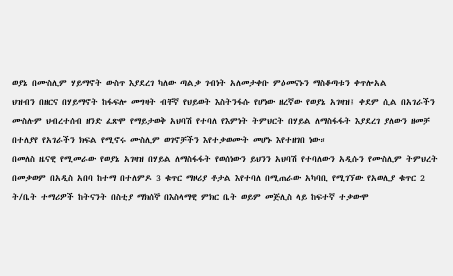ወያኔ በሙስሊም ሃይማኖት ውስጥ እያደረገ ካለው ጣልቃ ገብነት አለመታቀቡ ምዕመናኑን ማስቆጣቱን ቀጥሎአል
ህዝብን በዘርና በሃይማኖት ከፋፍሎ መግዛት ብቸኛ የህይወት እስትንፋሱ የሆነው ዘረኛው የወያኔ አገዛዝ፤ ቀደም ሲል በአገራችን ሙስሉም ህብረተሰብ ዘንድ ፈጽሞ የማይታወቅ አህባሽ የተባለ የእምነት ትምህርት በሃይል ለማስፋፋት እያደረገ ያለውን ዘመቻ በተለያየ የአገራችን ክፍል የሚኖሩ ሙስሊም ወገኖቻችን እየተቃወሙት መሆኑ እየተዘገበ ነው።
በመለስ ዜናዊ የሚመራው የወያኔ አገዛዝ በሃይል ለማስፋፋት የወሰነውን ይህንን አህባሽ የተባለውን አዲሱን የሙስሊም ትምህረት በመቃወም በአዲስ አበባ ከተማ በተለምዶ 3 ቁጥር ማዞሪያ ቶታል እየተባለ በሚጠራው አካባቢ የሚገኘው የአወሊያ ቁጥር 2 ት/ቤት ተማሪዎች ከትናንት በስቲያ ማክሰኞ በእስላማዊ ምክር ቤት ወይም መጅሊስ ላይ ከፍተኛ ተቃውሞ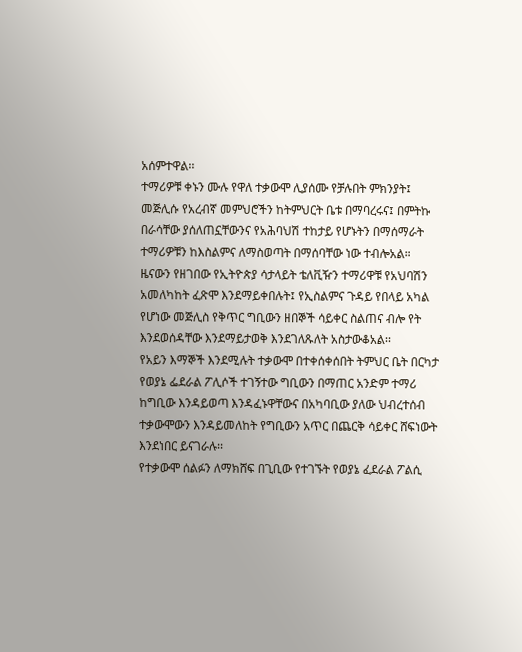አሰምተዋል፡፡
ተማሪዎቹ ቀኑን ሙሉ የዋለ ተቃውሞ ሊያሰሙ የቻሉበት ምክንያት፤ መጅሊሱ የአረብኛ መምህሮችን ከትምህርት ቤቱ በማባረሩና፤ በምትኩ በራሳቸው ያሰለጠኗቸውንና የአሕባህሽ ተከታይ የሆኑትን በማሰማራት ተማሪዎቹን ከእስልምና ለማስወጣት በማሰባቸው ነው ተብሎአል።
ዜናውን የዘገበው የኢትዮጵያ ሳታላይት ቴለቪዥን ተማሪዋቹ የአህባሽን አመለካከት ፈጽሞ እንደማይቀበሉት፤ የኢስልምና ጉዳይ የበላይ አካል የሆነው መጅሊስ የቅጥር ግቢውን ዘበኞች ሳይቀር ስልጠና ብሎ የት እንደወሰዳቸው እንደማይታወቅ እንደገለጹለት አስታውቆአል፡፡
የአይን እማኞች እንደሚሉት ተቃውሞ በተቀሰቀሰበት ትምህር ቤት በርካታ የወያኔ ፌደራል ፖሊሶች ተገኝተው ግቢውን በማጠር አንድም ተማሪ ከግቢው እንዳይወጣ እንዳፈኑዋቸውና በአካባቢው ያለው ህብረተሰብ ተቃውሞውን እንዳይመለከት የግቢውን አጥር በጨርቅ ሳይቀር ሸፍነውት እንደነበር ይናገራሉ፡፡
የተቃውሞ ሰልፉን ለማክሸፍ በጊቢው የተገኙት የወያኔ ፈደራል ፖልሲ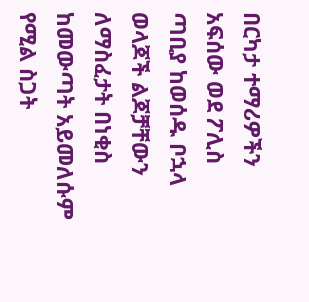በርካታ ተማሪዎችን አፍሰው ወደ ፖሊስ ጣቢያ ከወሰዱ ቦኋላ ወላጆች ልጆቻቸውን ለማስፈታት በነቂስ ከመውጣት አይመለሱም የሚል ስጋት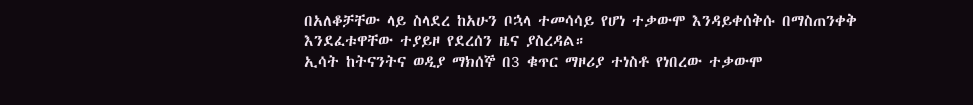በአለቆቻቸው ላይ ስላደረ ከአሁን ቦኋላ ተመሳሳይ የሆነ ተቃውሞ እንዳይቀሰቅሱ በማስጠንቀቅ እንደፈቱዋቸው ተያይዞ የደረሰን ዜና ያስረዳል።
ኢሳት ከትናንትና ወዲያ ማክሰኞ በ3 ቁጥር ማዞሪያ ተነስቶ የነበረው ተቃውሞ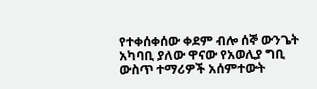የተቀሰቀሰው ቀደም ብሎ ሰኞ ውንጌት አካባቢ ያለው ዋናው የአወሊያ ግቢ ውስጥ ተማሪዎች አሰምተውት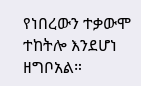የነበረውን ተቃውሞ ተከትሎ እንደሆነ ዘግቦአል።